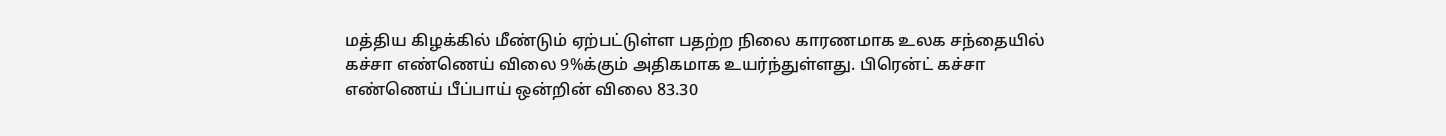மத்திய கிழக்கில் மீண்டும் ஏற்பட்டுள்ள பதற்ற நிலை காரணமாக உலக சந்தையில் கச்சா எண்ணெய் விலை 9%க்கும் அதிகமாக உயர்ந்துள்ளது. பிரென்ட் கச்சா எண்ணெய் பீப்பாய் ஒன்றின் விலை 83.30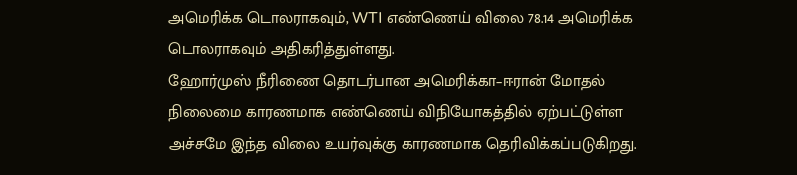அமெரிக்க டொலராகவும், WTI எண்ணெய் விலை 78.14 அமெரிக்க டொலராகவும் அதிகரித்துள்ளது.
ஹோர்முஸ் நீரிணை தொடர்பான அமெரிக்கா–ஈரான் மோதல் நிலைமை காரணமாக எண்ணெய் விநியோகத்தில் ஏற்பட்டுள்ள அச்சமே இந்த விலை உயர்வுக்கு காரணமாக தெரிவிக்கப்படுகிறது.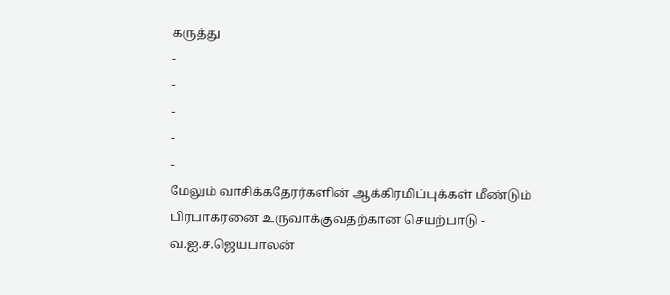கருத்து
-
-
-
-
-
மேலும் வாசிக்கதேரர்களின் ஆக்கிரமிப்புக்கள் மீண்டும் பிரபாகரனை உருவாக்குவதற்கான செயற்பாடு - வ.ஐ.ச.ஜெயபாலன்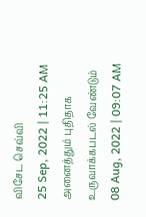விசேட செவ்வி
25 Sep, 2022 | 11:25 AM
அனைத்தும் புதிதாக உருவாக்கபடல் வேண்டும்
08 Aug, 2022 | 09:07 AM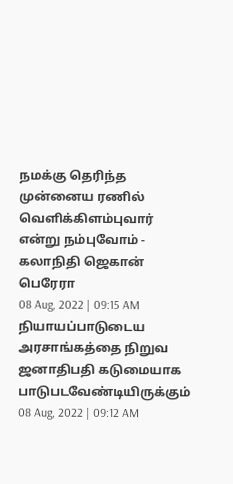நமக்கு தெரிந்த முன்னைய ரணில் வெளிக்கிளம்புவார் என்று நம்புவோம் - கலாநிதி ஜெகான் பெரேரா
08 Aug, 2022 | 09:15 AM
நியாயப்பாடுடைய அரசாங்கத்தை நிறுவ ஜனாதிபதி கடுமையாக பாடுபடவேண்டியிருக்கும்
08 Aug, 2022 | 09:12 AM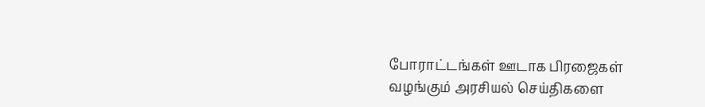போராட்டங்கள் ஊடாக பிரஜைகள் வழங்கும் அரசியல் செய்திகளை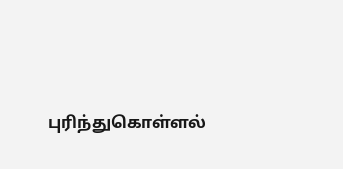புரிந்துகொள்ளல்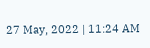27 May, 2022 | 11:24 AM